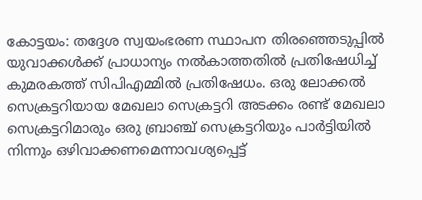കോട്ടയം: തദ്ദേശ സ്വയംഭരണ സ്ഥാപന തിരഞ്ഞെടുപ്പിൽ യുവാക്കൾക്ക് പ്രാധാന്യം നൽകാത്തതിൽ പ്രതിഷേധിച്ച് കുമരകത്ത് സിപിഎമ്മിൽ പ്രതിഷേധം. ഒരു ലോക്കൽ സെക്രട്ടറിയായ മേഖലാ സെക്രട്ടറി അടക്കം രണ്ട് മേഖലാ സെക്രട്ടറിമാരും ഒരു ബ്രാഞ്ച് സെക്രട്ടറിയും പാർട്ടിയിൽ നിന്നും ഒഴിവാക്കണമെന്നാവശ്യപ്പെട്ട്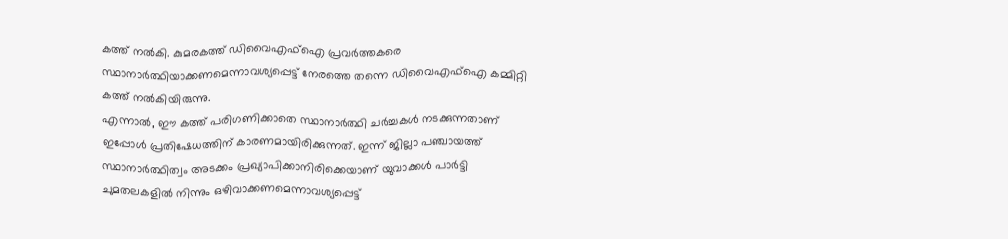കത്ത് നൽകി. കുമരകത്ത് ഡിവൈഎഫ്ഐ പ്രവർത്തകരെ സ്ഥാനാർത്ഥിയാക്കണമെന്നാവശ്യപ്പെട്ട് നേരത്തെ തന്നെ ഡിവൈഎഫ്ഐ കമ്മിറ്റി കത്ത് നൽകിയിരുന്നു.
എന്നാൽ, ഈ കത്ത് പരിഗണിക്കാതെ സ്ഥാനാർത്ഥി ചർച്ചകൾ നടക്കുന്നതാണ് ഇപ്പോൾ പ്രതിഷേധത്തിന് കാരണമായിരിക്കുന്നത്. ഇന്ന് ജില്ലാ പഞ്ചായത്ത് സ്ഥാനാർത്ഥിത്വം അടക്കം പ്രഖ്യാപിക്കാനിരിക്കെയാണ് യുവാക്കൾ പാർട്ടി ചുമതലകളിൽ നിന്നും ഒഴിവാക്കണമെന്നാവശ്യപ്പെട്ട്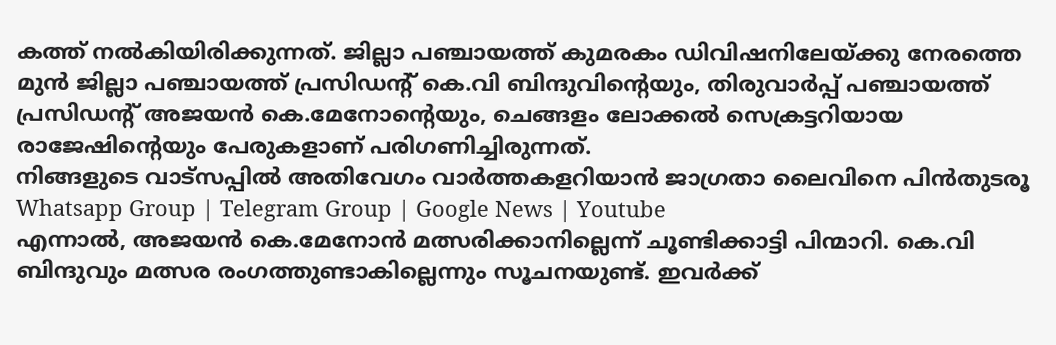കത്ത് നൽകിയിരിക്കുന്നത്. ജില്ലാ പഞ്ചായത്ത് കുമരകം ഡിവിഷനിലേയ്ക്കു നേരത്തെ മുൻ ജില്ലാ പഞ്ചായത്ത് പ്രസിഡന്റ് കെ.വി ബിന്ദുവിന്റെയും, തിരുവാർപ്പ് പഞ്ചായത്ത് പ്രസിഡന്റ് അജയൻ കെ.മേനോന്റെയും, ചെങ്ങളം ലോക്കൽ സെക്രട്ടറിയായ രാജേഷിന്റെയും പേരുകളാണ് പരിഗണിച്ചിരുന്നത്.
നിങ്ങളുടെ വാട്സപ്പിൽ അതിവേഗം വാർത്തകളറിയാൻ ജാഗ്രതാ ലൈവിനെ പിൻതുടരൂ Whatsapp Group | Telegram Group | Google News | Youtube
എന്നാൽ, അജയൻ കെ.മേനോൻ മത്സരിക്കാനില്ലെന്ന് ചൂണ്ടിക്കാട്ടി പിന്മാറി. കെ.വി ബിന്ദുവും മത്സര രംഗത്തുണ്ടാകില്ലെന്നും സൂചനയുണ്ട്. ഇവർക്ക്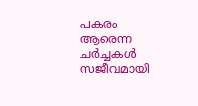പകരം ആരെന്ന ചർച്ചകൾ സജീവമായി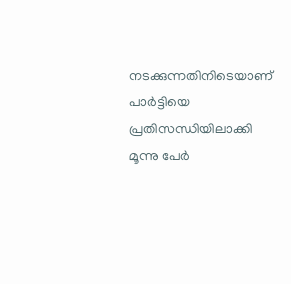നടക്കുന്നതിനിടെയാണ് പാർട്ടിയെ പ്രതിസന്ധിയിലാക്കി മൂന്നു പേർ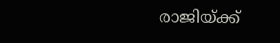രാജിയ്ക്ക്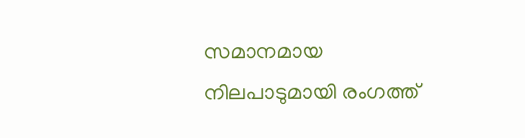സമാനമായ നിലപാടുമായി രംഗത്ത്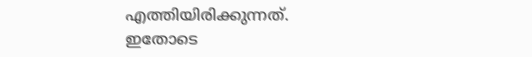എത്തിയിരിക്കുന്നത്. ഇതോടെ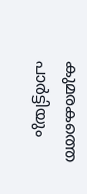കുമരകത്തെ പാർട്ടിയും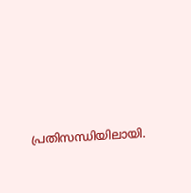പ്രതിസന്ധിയിലായി.